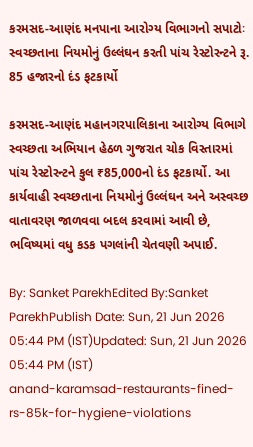કરમસદ-આણંદ મનપાના આરોગ્ય વિભાગનો સપાટોઃ સ્વચ્છતાના નિયમોનું ઉલ્લંઘન કરતી પાંચ રેસ્ટોરન્ટને રૂ. 85 હજારનો દંડ ફટકાર્યો

કરમસદ-આણંદ મહાનગરપાલિકાના આરોગ્ય વિભાગે સ્વચ્છતા અભિયાન હેઠળ ગુજરાત ચોક વિસ્તારમાં પાંચ રેસ્ટોરન્ટને કુલ ₹85,000નો દંડ ફટકાર્યો. આ કાર્યવાહી સ્વચ્છતાના નિયમોનું ઉલ્લંઘન અને અસ્વચ્છ વાતાવરણ જાળવવા બદલ કરવામાં આવી છે, ભવિષ્યમાં વધુ કડક પગલાંની ચેતવણી અપાઈ.

By: Sanket ParekhEdited By:Sanket ParekhPublish Date: Sun, 21 Jun 2026 05:44 PM (IST)Updated: Sun, 21 Jun 2026 05:44 PM (IST)
anand-karamsad-restaurants-fined-rs-85k-for-hygiene-violations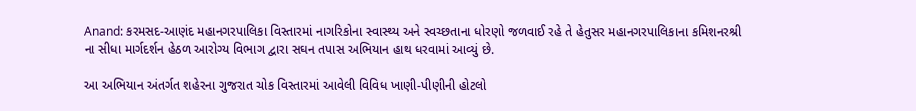Anand: કરમસદ-આણંદ મહાનગરપાલિકા વિસ્તારમાં નાગરિકોના સ્વાસ્થ્ય અને સ્વચ્છતાના ધોરણો જળવાઈ રહે તે હેતુસર મહાનગરપાલિકાના કમિશનરશ્રી ના સીધા માર્ગદર્શન હેઠળ આરોગ્ય વિભાગ દ્વારા સઘન તપાસ અભિયાન હાથ ધરવામાં આવ્યું છે.

આ અભિયાન અંતર્ગત શહેરના ગુજરાત ચોક વિસ્તારમાં આવેલી વિવિધ ખાણી-પીણીની હોટલો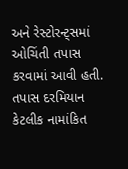અને રેસ્ટોરન્ટ્સમાં ઓચિંતી તપાસ કરવામાં આવી હતી. તપાસ દરમિયાન કેટલીક નામાંકિત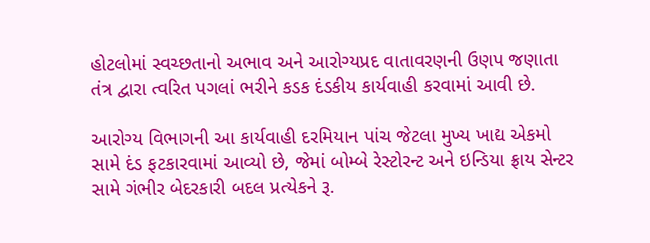હોટલોમાં સ્વચ્છતાનો અભાવ અને આરોગ્યપ્રદ વાતાવરણની ઉણપ જણાતા તંત્ર દ્વારા ત્વરિત પગલાં ભરીને કડક દંડકીય કાર્યવાહી કરવામાં આવી છે.

આરોગ્ય વિભાગની આ કાર્યવાહી દરમિયાન પાંચ જેટલા મુખ્ય ખાદ્ય એકમો સામે દંડ ફટકારવામાં આવ્યો છે, જેમાં બોમ્બે રેસ્ટોરન્ટ અને ઇન્ડિયા ફ્રાય સેન્ટર સામે ગંભીર બેદરકારી બદલ પ્રત્યેકને રૂ.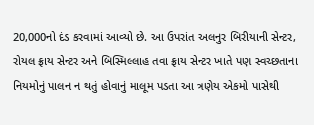20,000નો દંડ કરવામાં આવ્યો છે. આ ઉપરાંત અલનુર બિરીયાની સેન્ટર, રોયલ ફ્રાય સેન્ટર અને બિસ્મિલ્લાહ તવા ફ્રાય સેન્ટર ખાતે પણ સ્વચ્છતાના નિયમોનું પાલન ન થતું હોવાનું માલૂમ પડતા આ ત્રણેય એકમો પાસેથી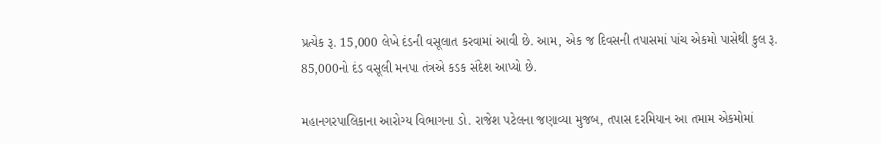પ્રત્યેક રૂ. 15,000 લેખે દંડની વસૂલાત કરવામાં આવી છે. આમ, એક જ દિવસની તપાસમાં પાંચ એકમો પાસેથી કુલ રૂ. 85,000નો દંડ વસૂલી મનપા તંત્રએ કડક સંદેશ આપ્યો છે.

મહાનગરપાલિકાના આરોગ્ય વિભાગના ડો. રાજેશ પટેલના જણાવ્યા મુજબ, તપાસ દરમિયાન આ તમામ એકમોમાં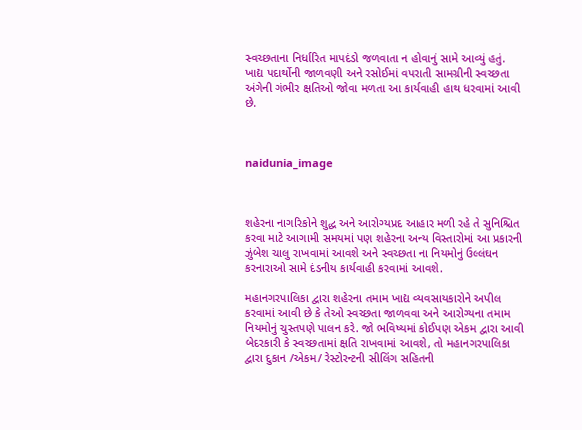સ્વચ્છતાના નિર્ધારિત માપદંડો જળવાતા ન હોવાનું સામે આવ્યું હતું. ખાદ્ય પદાર્થોની જાળવણી અને રસોઈમાં વપરાતી સામગ્રીની સ્વચ્છતા અંગેની ગંભીર ક્ષતિઓ જોવા મળતા આ કાર્યવાહી હાથ ધરવામાં આવી છે.



naidunia_image



શહેરના નાગરિકોને શુદ્ધ અને આરોગ્યપ્રદ આહાર મળી રહે તે સુનિશ્ચિત કરવા માટે આગામી સમયમાં પણ શહેરના અન્ય વિસ્તારોમાં આ પ્રકારની ઝુંબેશ ચાલુ રાખવામાં આવશે અને સ્વચ્છતા ના નિયમોનું ઉલ્લંઘન કરનારાઓ સામે દંડનીય કાર્યવાહી કરવામાં આવશે.

મહાનગરપાલિકા દ્વારા શહેરના તમામ ખાદ્ય વ્યવસાયકારોને અપીલ કરવામાં આવી છે કે તેઓ સ્વચ્છતા જાળવવા અને આરોગ્યના તમામ નિયમોનું ચુસ્તપણે પાલન કરે. જો ભવિષ્યમાં કોઈપણ એકમ દ્વારા આવી બેદરકારી કે સ્વચ્છતામાં ક્ષતિ રાખવામાં આવશે, તો મહાનગરપાલિકા દ્વારા દુકાન /એકમ/ રેસ્ટોરન્ટની સીલિંગ સહિતની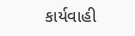કાર્યવાહી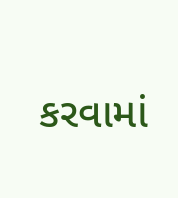કરવામાં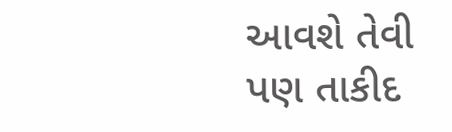આવશે તેવી પણ તાકીદ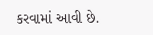કરવામાં આવી છે.